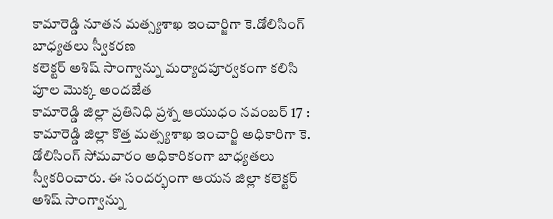కామారెడ్డి నూతన మత్స్యశాఖ ఇంచార్జిగా కె.డోలిసింగ్ బాధ్యతలు స్వీకరణ
కలెక్టర్ అశిష్ సాంగ్వాన్ను మర్యాదపూర్వకంగా కలిసి పూల మొక్క అందజేత
కామారెడ్డి జిల్లా ప్రతినిధి ప్రశ్న ఆయుధం నవంబర్ 17 :
కామారెడ్డి జిల్లా కొత్త మత్స్యశాఖ ఇంచార్జి అధికారిగా కె. డోలిసింగ్ సోమవారం అధికారికంగా బాధ్యతలు స్వీకరించారు. ఈ సందర్భంగా ఆయన జిల్లా కలెక్టర్ అశిష్ సాంగ్వాన్ను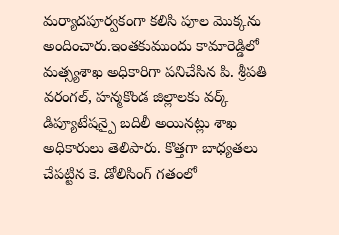మర్యాదపూర్వకంగా కలిసి పూల మొక్కను అందించారు.ఇంతకుముందు కామారెడ్డిలో మత్స్యశాఖ అధికారిగా పనిచేసిన పి. శ్రీపతి వరంగల్, హన్మకొండ జిల్లాలకు వర్క్ డిప్యూటేషన్పై బదిలీ అయినట్లు శాఖ అధికారులు తెలిపారు. కొత్తగా బాధ్యతలు చేపట్టిన కె. డోలిసింగ్ గతంలో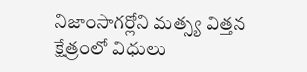నిజాంసాగర్లోని మత్స్య విత్తన క్షేత్రంలో విధులు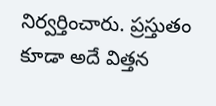నిర్వర్తించారు. ప్రస్తుతం కూడా అదే విత్తన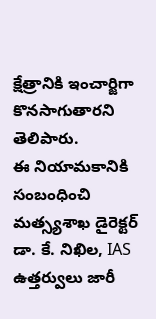క్షేత్రానికి ఇంచార్జిగా కొనసాగుతారని తెలిపారు.
ఈ నియామకానికి సంబంధించి మత్స్యశాఖ డైరెక్టర్ డా. కే. నిఖిల, IAS ఉత్తర్వులు జారీ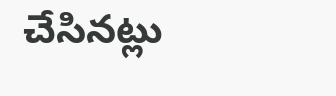చేసినట్లు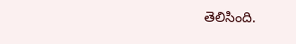తెలిసింది.